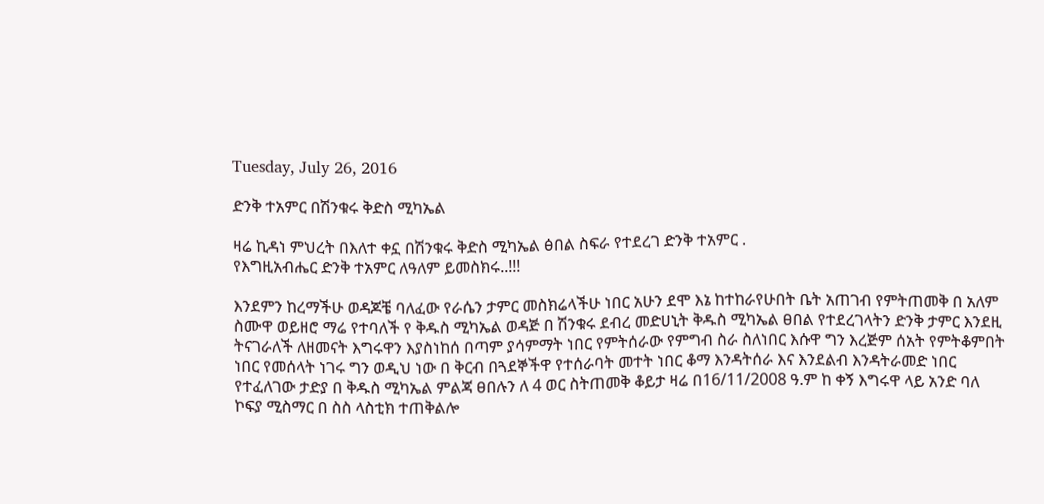Tuesday, July 26, 2016

ድንቅ ተአምር በሽንቁሩ ቅድስ ሚካኤል

ዛሬ ኪዳነ ምህረት በእለተ ቀኗ በሽንቁሩ ቅድስ ሚካኤል ፅበል ስፍራ የተደረገ ድንቅ ተአምር .
የእግዚአብሔር ድንቅ ተአምር ለዓለም ይመስክሩ..!!!

እንደምን ከረማችሁ ወዳጆቼ ባለፈው የራሴን ታምር መስክሬላችሁ ነበር አሁን ደሞ እኔ ከተከራየሁበት ቤት አጠገብ የምትጠመቅ በ አለም ስሙዋ ወይዘሮ ማሬ የተባለች የ ቅዱስ ሚካኤል ወዳጅ በ ሽንቁሩ ደብረ መድሀኒት ቅዱስ ሚካኤል ፀበል የተደረገላትን ድንቅ ታምር እንደዚ ትናገራለች ለዘመናት እግሩዋን እያስነከሰ በጣም ያሳምማት ነበር የምትሰራው የምግብ ስራ ስለነበር እሱዋ ግን እረጅም ሰአት የምትቆምበት ነበር የመሰላት ነገሩ ግን ወዲህ ነው በ ቅርብ በጓደኞችዋ የተሰራባት መተት ነበር ቆማ እንዳትሰራ እና እንደልብ እንዳትራመድ ነበር የተፈለገው ታድያ በ ቅዱስ ሚካኤል ምልጃ ፀበሉን ለ 4 ወር ስትጠመቅ ቆይታ ዛሬ በ16/11/2008 ዓ.ም ከ ቀኝ እግሩዋ ላይ አንድ ባለ ኮፍያ ሚስማር በ ስስ ላስቲክ ተጠቅልሎ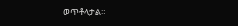ወጥቶላታል።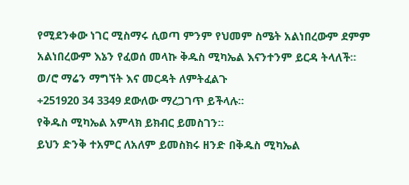የሚደንቀው ነገር ሚስማሩ ሲወጣ ምንም የህመም ስሜት አልነበረውም ደምም አልነበረውም እኔን የፈወሰ መላኩ ቅዱስ ሚካኤል እናንተንም ይርዳ ትላለች።
ወ/ሮ ማሬን ማግኘት እና መርዳት ለምትፈልጉ
+251920 34 3349 ደውለው ማረጋገጥ ይችላሉ።
የቅዱስ ሚካኤል አምላክ ይክብር ይመስገን።
ይህን ድንቅ ተአምር ለአለም ይመስክሩ ዘንድ በቅዱስ ሚካኤል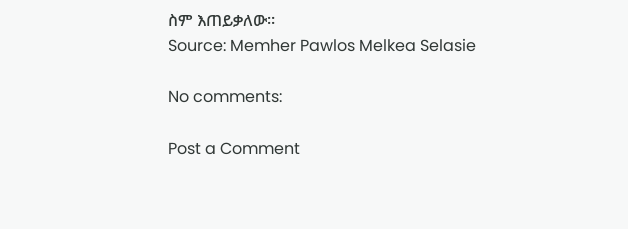ስም እጠይቃለው።
Source: Memher Pawlos Melkea Selasie

No comments:

Post a Comment